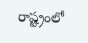రాష్ట్రంలో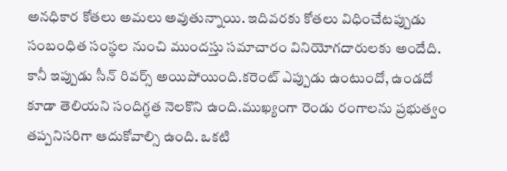అనధికార కోతలు అమలు అవుతున్నాయి. ఇదివరకు కోతలు విధించేటప్పుడు సంబంధిత సంస్థల నుంచి ముందస్తు సమాచారం వినియోగదారులకు అందేది. కానీ ఇప్పుడు సీన్ రివర్స్ అయిపోయింది.కరెంట్ ఎప్పుడు ఉంటుందో, ఉండదో కూడా తెలియని సందిగ్ధత నెలకొని ఉంది.ముఖ్యంగా రెండు రంగాలను ప్రభుత్వం తప్పనిసరిగా ఆదుకోవాల్సి ఉంది. ఒకటి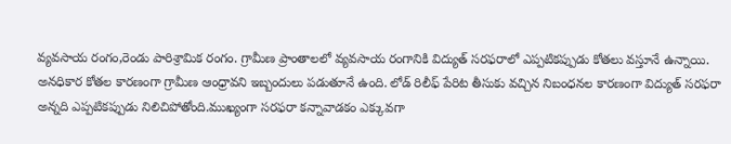వ్యవసాయ రంగం,రెండు పారిశ్రామిక రంగం. గ్రామీణ ప్రాంతాలలో వ్యవసాయ రంగానికి విద్యుత్ సరఫరాలో ఎప్పటికప్పుడు కోతలు వస్తూనే ఉన్నాయి.
అనధికార కోతల కారణంగా గ్రామీణ ఆంధ్రావని ఇబ్బందులు పడుతూనే ఉంది. లోడ్ రిలీఫ్ పేరిట తీసుకు వచ్చిన నిబంధనల కారణంగా విద్యుత్ సరఫరా అన్నది ఎప్పటికప్పుడు నిలిచిపోతోంది.ముఖ్యంగా సరఫరా కన్నావాడకం ఎక్కువగా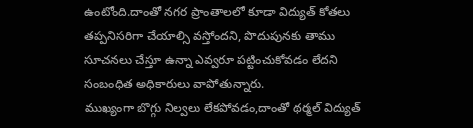ఉంటోంది.దాంతో నగర ప్రాంతాలలో కూడా విద్యుత్ కోతలు తప్పనిసరిగా చేయాల్సి వస్తోందని, పొదుపునకు తాము సూచనలు చేస్తూ ఉన్నా ఎవ్వరూ పట్టించుకోవడం లేదని సంబంధిత అధికారులు వాపోతున్నారు.
ముఖ్యంగా బొగ్గు నిల్వలు లేకపోవడం,దాంతో థర్మల్ విద్యుత్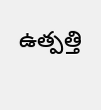ఉత్పత్తి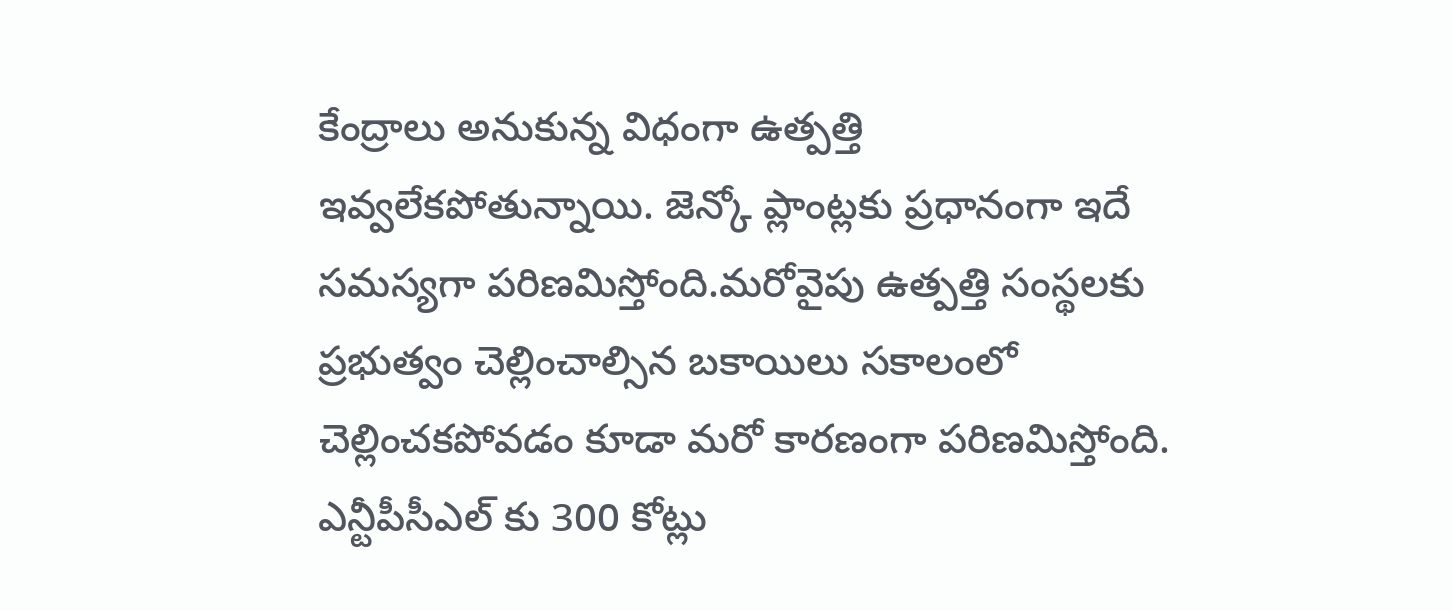కేంద్రాలు అనుకున్న విధంగా ఉత్పత్తి ఇవ్వలేకపోతున్నాయి. జెన్కో ప్లాంట్లకు ప్రధానంగా ఇదే సమస్యగా పరిణమిస్తోంది.మరోవైపు ఉత్పత్తి సంస్థలకు ప్రభుత్వం చెల్లించాల్సిన బకాయిలు సకాలంలో చెల్లించకపోవడం కూడా మరో కారణంగా పరిణమిస్తోంది.
ఎన్టీపీసీఎల్ కు 300 కోట్లు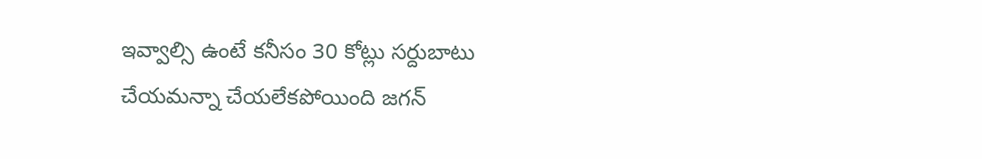ఇవ్వాల్సి ఉంటే కనీసం 30 కోట్లు సర్దుబాటు చేయమన్నా చేయలేకపోయింది జగన్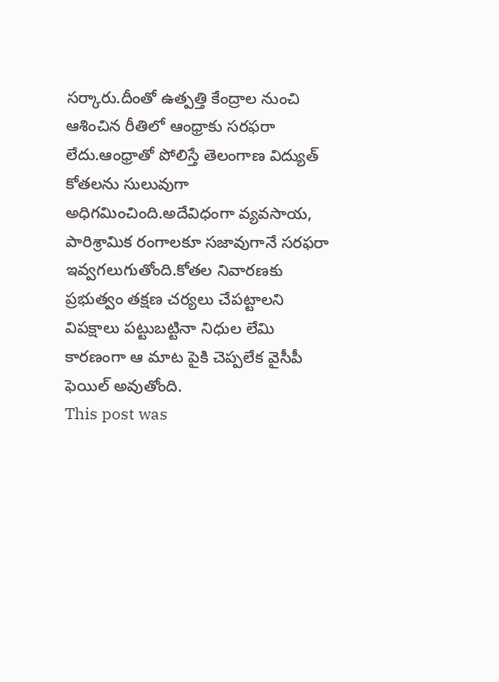సర్కారు.దీంతో ఉత్పత్తి కేంద్రాల నుంచి ఆశించిన రీతిలో ఆంధ్రాకు సరఫరా లేదు.ఆంధ్రాతో పోలిస్తే తెలంగాణ విద్యుత్ కోతలను సులువుగా అధిగమించింది.అదేవిధంగా వ్యవసాయ, పారిశ్రామిక రంగాలకూ సజావుగానే సరఫరా ఇవ్వగలుగుతోంది.కోతల నివారణకు ప్రభుత్వం తక్షణ చర్యలు చేపట్టాలని విపక్షాలు పట్టుబట్టినా నిధుల లేమి కారణంగా ఆ మాట పైకి చెప్పలేక వైసీపీ ఫెయిల్ అవుతోంది.
This post was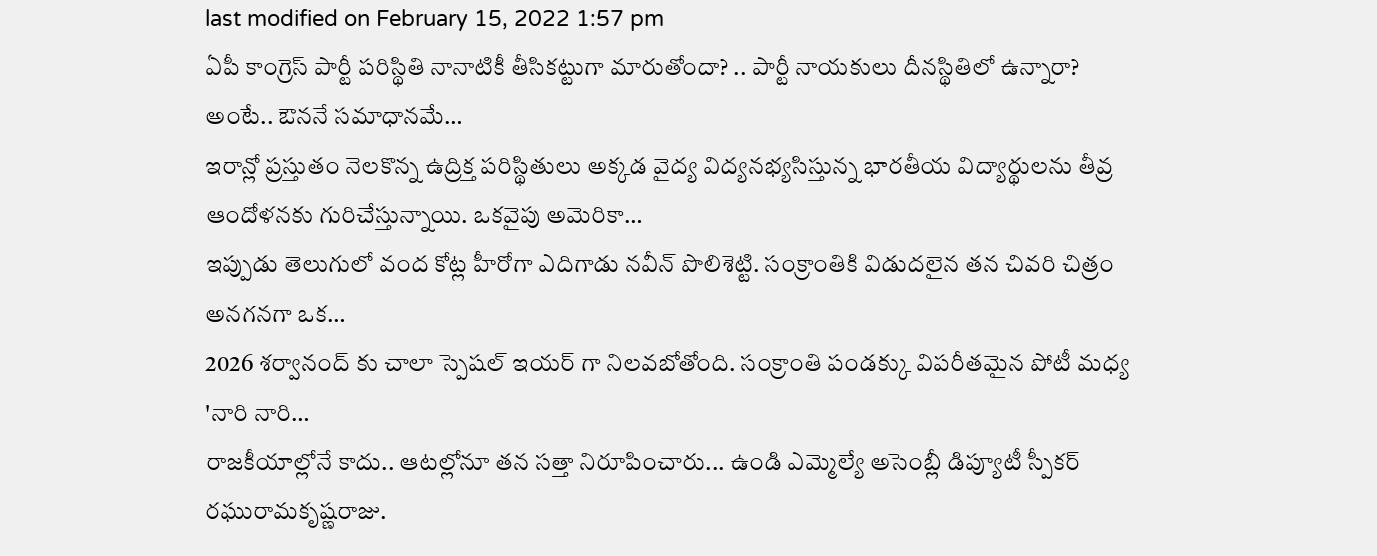last modified on February 15, 2022 1:57 pm
ఏపీ కాంగ్రెస్ పార్టీ పరిస్థితి నానాటికీ తీసికట్టుగా మారుతోందా? .. పార్టీ నాయకులు దీనస్థితిలో ఉన్నారా? అంటే.. ఔననే సమాధానమే…
ఇరాన్లో ప్రస్తుతం నెలకొన్న ఉద్రిక్త పరిస్థితులు అక్కడ వైద్య విద్యనభ్యసిస్తున్న భారతీయ విద్యార్థులను తీవ్ర ఆందోళనకు గురిచేస్తున్నాయి. ఒకవైపు అమెరికా…
ఇప్పుడు తెలుగులో వంద కోట్ల హీరోగా ఎదిగాడు నవీన్ పొలిశెట్టి. సంక్రాంతికి విడుదలైన తన చివరి చిత్రం అనగనగా ఒక…
2026 శర్వానంద్ కు చాలా స్పెషల్ ఇయర్ గా నిలవబోతోంది. సంక్రాంతి పండక్కు విపరీతమైన పోటీ మధ్య 'నారి నారి…
రాజకీయాల్లోనే కాదు.. ఆటల్లోనూ తన సత్తా నిరూపించారు... ఉండి ఎమ్మెల్యే అసెంబ్లీ డిప్యూటీ స్పీకర్ రఘురామకృష్ణరాజు.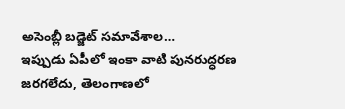అసెంబ్లీ బడ్జెట్ సమావేశాల…
ఇప్పుడు ఏపీలో ఇంకా వాటి పునరుద్ధరణ జరగలేదు, తెలంగాణలో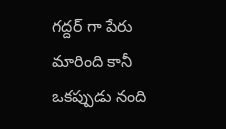గద్దర్ గా పేరు మారింది కానీ ఒకప్పుడు నంది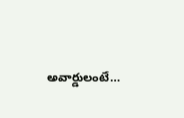అవార్డులంటే…